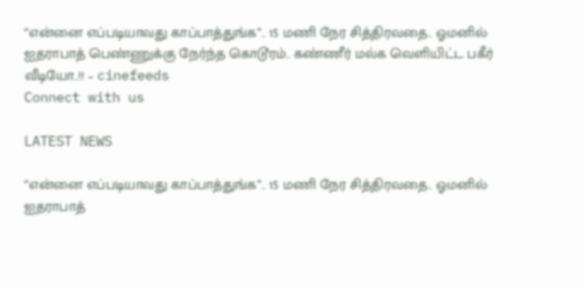“என்னை எப்படியாவது காப்பாத்துங்க”.. 15 மணி நேர சித்திரவதை.. ஓமனில் ஐதராபாத் பெண்ணுக்கு நேர்ந்த கொடூரம்.. கண்ணீர் மல்க வெளியிட்ட பகீர் வீடியோ..!! – cinefeeds
Connect with us

LATEST NEWS

“என்னை எப்படியாவது காப்பாத்துங்க”.. 15 மணி நேர சித்திரவதை.. ஓமனில் ஐதராபாத்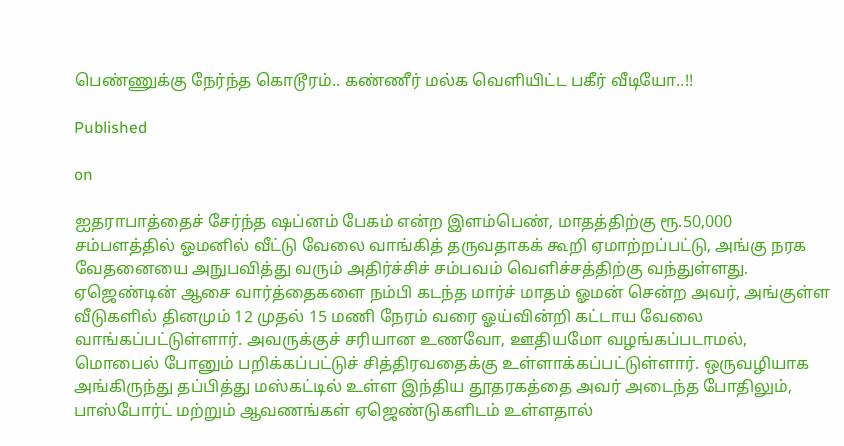பெண்ணுக்கு நேர்ந்த கொடூரம்.. கண்ணீர் மல்க வெளியிட்ட பகீர் வீடியோ..!!

Published

on

ஐதராபாத்தைச் சேர்ந்த ஷப்னம் பேகம் என்ற இளம்பெண், மாதத்திற்கு ரூ.50,000 சம்பளத்தில் ஓமனில் வீட்டு வேலை வாங்கித் தருவதாகக் கூறி ஏமாற்றப்பட்டு, அங்கு நரக வேதனையை அநுபவித்து வரும் அதிர்ச்சிச் சம்பவம் வெளிச்சத்திற்கு வந்துள்ளது. ஏஜெண்டின் ஆசை வார்த்தைகளை நம்பி கடந்த மார்ச் மாதம் ஓமன் சென்ற அவர், அங்குள்ள வீடுகளில் தினமும் 12 முதல் 15 மணி நேரம் வரை ஓய்வின்றி கட்டாய வேலை வாங்கப்பட்டுள்ளார். அவருக்குச் சரியான உணவோ, ஊதியமோ வழங்கப்படாமல், மொபைல் போனும் பறிக்கப்பட்டுச் சித்திரவதைக்கு உள்ளாக்கப்பட்டுள்ளார். ஒருவழியாக அங்கிருந்து தப்பித்து மஸ்கட்டில் உள்ள இந்திய தூதரகத்தை அவர் அடைந்த போதிலும், பாஸ்போர்ட் மற்றும் ஆவணங்கள் ஏஜெண்டுகளிடம் உள்ளதால்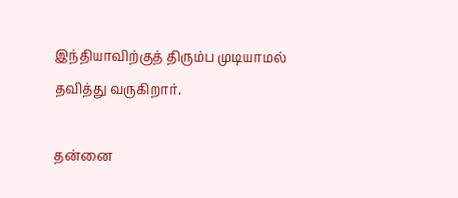இந்தியாவிற்குத் திரும்ப முடியாமல் தவித்து வருகிறார்.

தன்னை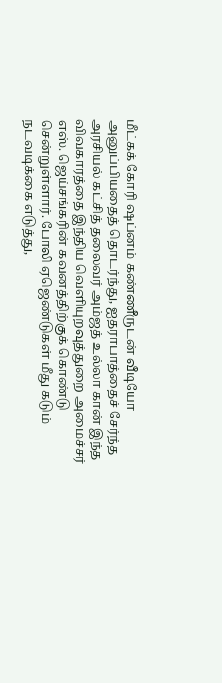மீட்கக் கோரி ஷப்னம் கண்ணீருடன் வீடியோ அனுப்பியதைத் தொடர்ந்து, ஐதராபாத்தைச் சேர்ந்த அரசியல் கட்சித் தலைவர் அம்ஜத் உல்லா கான் இந்த விவகாரத்தை இந்திய வெளியுறவுத்துறை அமைச்சர் எஸ். ஜெய்சங்கரின் கவனத்திற்குக் கொண்டு சென்றுள்ளார். போலி ஏஜெண்டுகள் மீது கடும் நடவடிக்கை எடுத்து,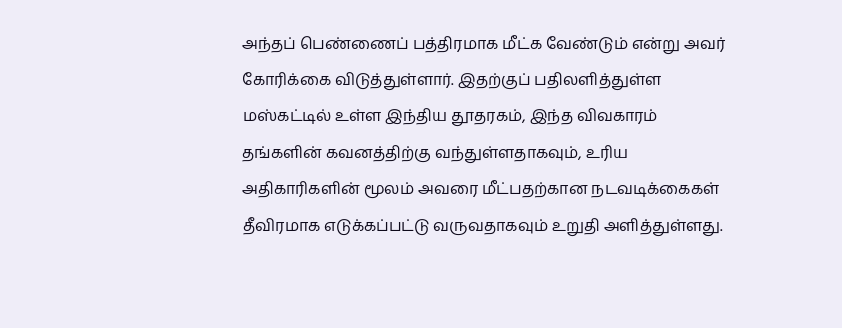அந்தப் பெண்ணைப் பத்திரமாக மீட்க வேண்டும் என்று அவர் கோரிக்கை விடுத்துள்ளார். இதற்குப் பதிலளித்துள்ள மஸ்கட்டில் உள்ள இந்திய தூதரகம், இந்த விவகாரம் தங்களின் கவனத்திற்கு வந்துள்ளதாகவும், உரிய அதிகாரிகளின் மூலம் அவரை மீட்பதற்கான நடவடிக்கைகள் தீவிரமாக எடுக்கப்பட்டு வருவதாகவும் உறுதி அளித்துள்ளது.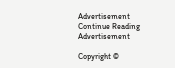Advertisement
Continue Reading
Advertisement

Copyright ©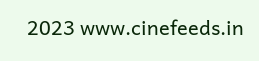2023 www.cinefeeds.in